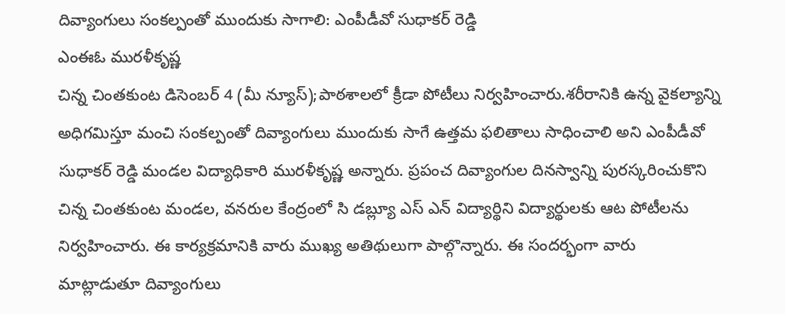దివ్యాంగులు సంకల్పంతో ముందుకు సాగాలి: ఎంపీడీవో సుధాకర్ రెడ్డి
ఎంఈఓ మురళీకృష్ణ
చిన్న చింతకుంట డిసెంబర్ 4 (మీ న్యూస్);పాఠశాలలో క్రీడా పోటీలు నిర్వహించారు.శరీరానికి ఉన్న వైకల్యాన్ని అధిగమిస్తూ మంచి సంకల్పంతో దివ్యాంగులు ముందుకు సాగే ఉత్తమ ఫలితాలు సాధించాలి అని ఎంపీడీవో సుధాకర్ రెడ్డి మండల విద్యాధికారి మురళీకృష్ణ అన్నారు. ప్రపంచ దివ్యాంగుల దినస్వాన్ని పురస్కరించుకొని చిన్న చింతకుంట మండల, వనరుల కేంద్రంలో సి డబ్ల్యూ ఎస్ ఎన్ విద్యార్థిని విద్యార్థులకు ఆట పోటీలను నిర్వహించారు. ఈ కార్యక్రమానికి వారు ముఖ్య అతిథులుగా పాల్గొన్నారు. ఈ సందర్భంగా వారు మాట్లాడుతూ దివ్యాంగులు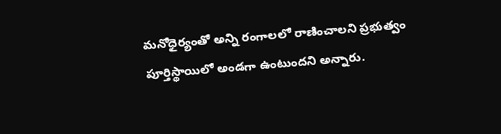మనోధైర్యంతో అన్ని రంగాలలో రాణించాలని ప్రభుత్వం పూర్తిస్థాయిలో అండగా ఉంటుందని అన్నారు.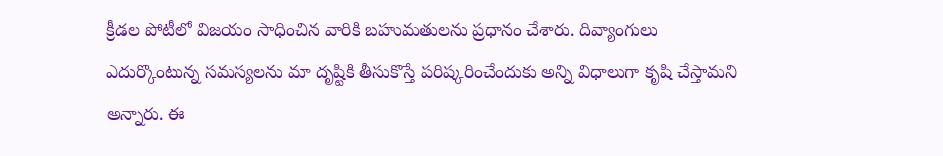క్రీడల పోటీలో విజయం సాధించిన వారికి బహుమతులను ప్రధానం చేశారు. దివ్యాంగులు ఎదుర్కొంటున్న సమస్యలను మా దృష్టికి తీసుకొస్తే పరిష్కరించేందుకు అన్ని విధాలుగా కృషి చేస్తామని అన్నారు. ఈ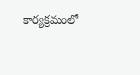కార్యక్రమంలో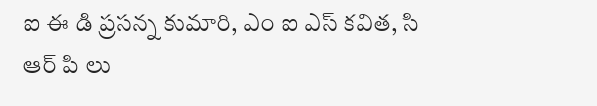ఐ ఈ డి ప్రసన్న కుమారి, ఎం ఐ ఎస్ కవిత, సి ఆర్ పి లు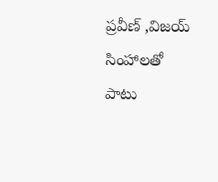ప్రవీణ్ ,విజయ్ సింహాలతో పాటు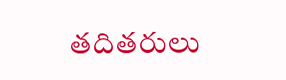తదితరులు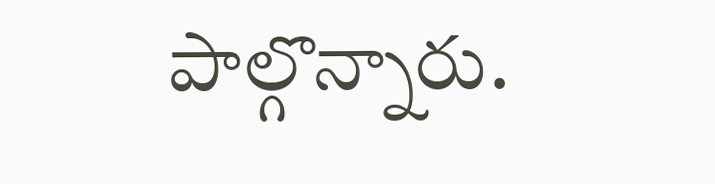పాల్గొన్నారు.